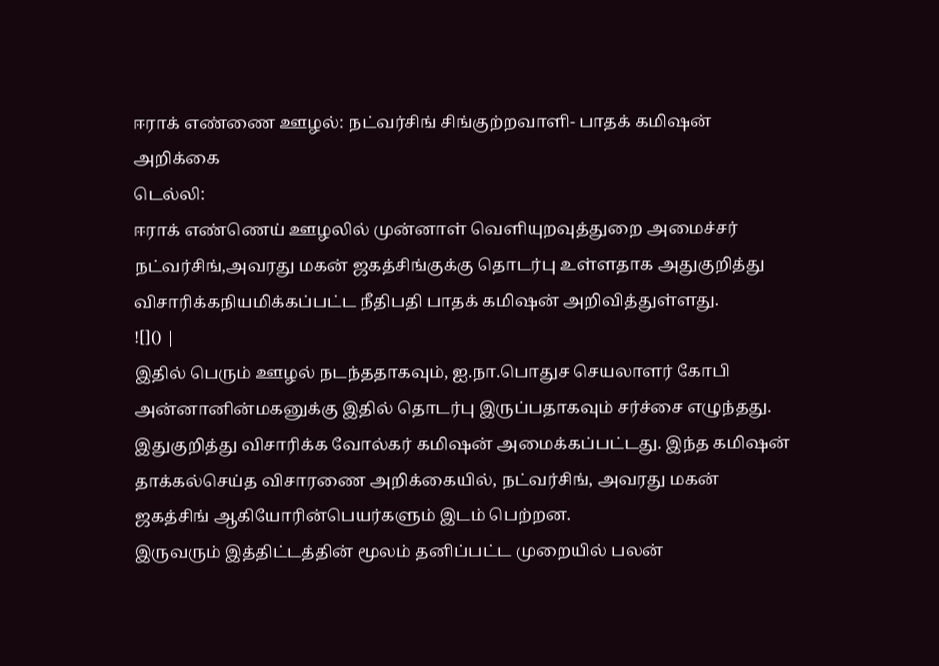ஈராக் எண்ணை ஊழல்: நட்வர்சிங் சிங்குற்றவாளி- பாதக் கமிஷன் அறிக்கை
டெல்லி:
ஈராக் எண்ணெய் ஊழலில் முன்னாள் வெளியுறவுத்துறை அமைச்சர் நட்வர்சிங்,அவரது மகன் ஜகத்சிங்குக்கு தொடர்பு உள்ளதாக அதுகுறித்து விசாரிக்கநியமிக்கப்பட்ட நீதிபதி பாதக் கமிஷன் அறிவித்துள்ளது.
![]() |
இதில் பெரும் ஊழல் நடந்ததாகவும், ஐ.நா.பொதுச செயலாளர் கோபி அன்னானின்மகனுக்கு இதில் தொடர்பு இருப்பதாகவும் சர்ச்சை எழுந்தது.
இதுகுறித்து விசாரிக்க வோல்கர் கமிஷன் அமைக்கப்பட்டது. இந்த கமிஷன் தாக்கல்செய்த விசாரணை அறிக்கையில், நட்வர்சிங், அவரது மகன் ஜகத்சிங் ஆகியோரின்பெயர்களும் இடம் பெற்றன.
இருவரும் இத்திட்டத்தின் மூலம் தனிப்பட்ட முறையில் பலன்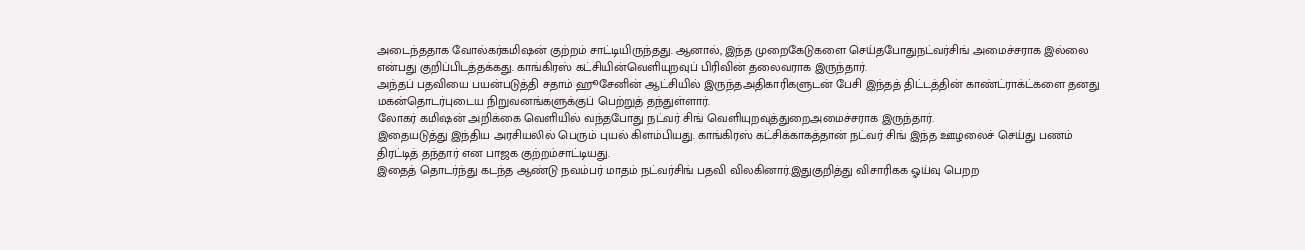அடைந்ததாக வோல்கர்கமிஷன் குற்றம் சாட்டியிருந்தது. ஆனால், இந்த முறைகேடுகளை செய்தபோதுநட்வர்சிங் அமைச்சராக இல்லை என்பது குறிப்பிடத்தக்கது. காங்கிரஸ் கட்சியின்வெளியுறவுப் பிரிவின் தலைவராக இருந்தார்.
அந்தப் பதவியை பயன்படுத்தி சதாம் ஹூசேனின் ஆட்சியில் இருந்தஅதிகாரிகளுடன் பேசி இந்தத் திட்டத்தின் காண்ட்ராக்ட்களை தனது மகன்தொடர்புடைய நிறுவனங்களுக்குப் பெற்றுத் தந்துள்ளார்.
லோகர் கமிஷன் அறிக்கை வெளியில் வந்தபோது நட்வர் சிங் வெளியுறவுத்துறைஅமைச்சராக இருந்தார்.
இதையடுத்து இந்திய அரசியலில் பெரும் புயல் கிளம்பியது. காங்கிரஸ் கட்சிக்காகத்தான் நட்வர் சிங் இந்த ஊழலைச் செய்து பணம் திரட்டித் தந்தார் என பாஜக குற்றம்சாட்டியது.
இதைத் தொடர்ந்து கடந்த ஆண்டு நவம்பர் மாதம் நட்வர்சிங் பதவி விலகினார்.இதுகுறித்து விசாரிகக ஓய்வு பெறற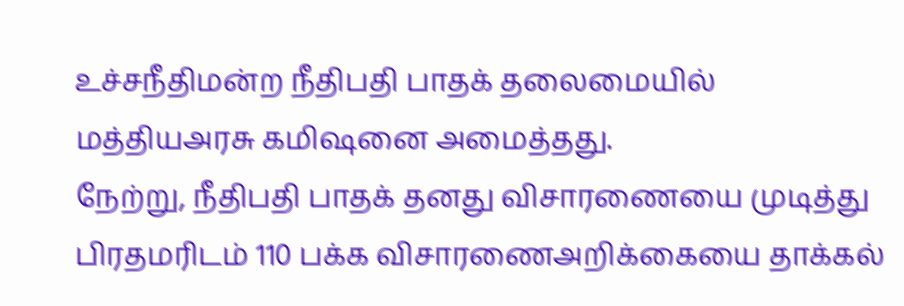உச்சநீதிமன்ற நீதிபதி பாதக் தலைமையில் மத்தியஅரசு கமிஷனை அமைத்தது.
நேற்று, நீதிபதி பாதக் தனது விசாரணையை முடித்து பிரதமரிடம் 110 பக்க விசாரணைஅறிக்கையை தாக்கல்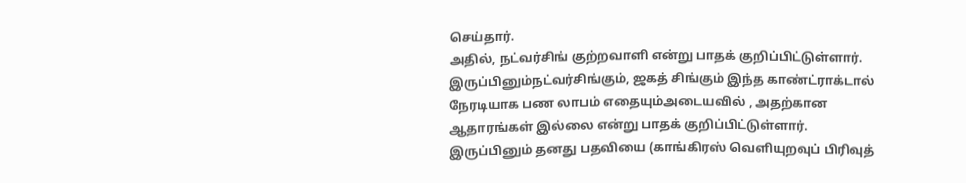செய்தார்.
அதில், நட்வர்சிங் குற்றவாளி என்று பாதக் குறிப்பிட்டுள்ளார். இருப்பினும்நட்வர்சிங்கும், ஜகத் சிங்கும் இந்த காண்ட்ராக்டால் நேரடியாக பண லாபம் எதையும்அடையவில் , அதற்கான ஆதாரங்கள் இல்லை என்று பாதக் குறிப்பிட்டுள்ளார்.
இருப்பினும் தனது பதவியை (காங்கிரஸ் வெளியுறவுப் பிரிவுத்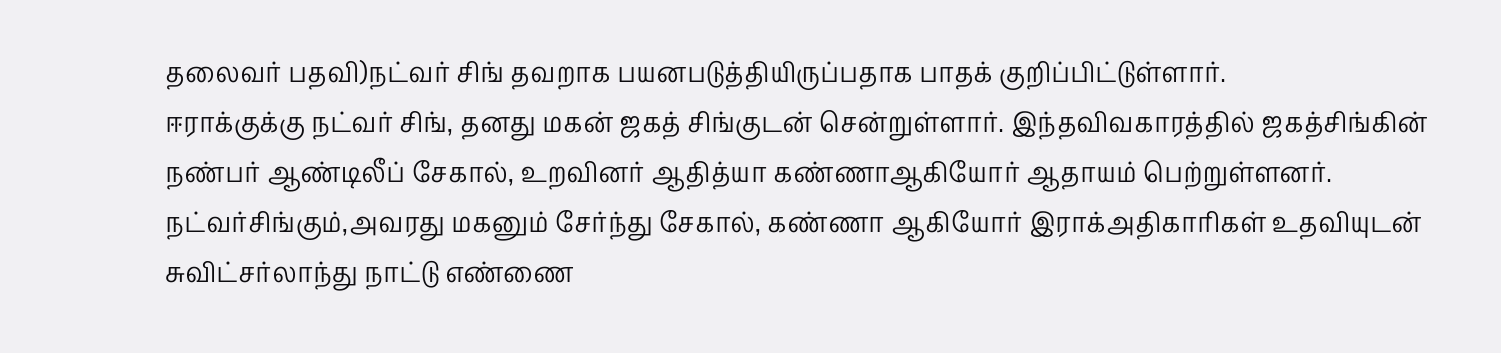தலைவர் பதவி)நட்வர் சிங் தவறாக பயனபடுத்தியிருப்பதாக பாதக் குறிப்பிட்டுள்ளார்.
ஈராக்குக்கு நட்வர் சிங், தனது மகன் ஜகத் சிங்குடன் சென்றுள்ளார். இந்தவிவகாரத்தில் ஜகத்சிங்கின் நண்பர் ஆண்டிலீப் சேகால், உறவினர் ஆதித்யா கண்ணாஆகியோர் ஆதாயம் பெற்றுள்ளனர்.
நட்வர்சிங்கும்,அவரது மகனும் சேர்ந்து சேகால், கண்ணா ஆகியோர் இராக்அதிகாரிகள் உதவியுடன் சுவிட்சர்லாந்து நாட்டு எண்ணை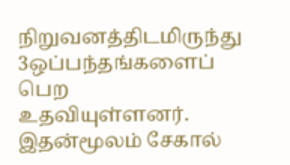நிறுவனத்திடமிருந்து 3ஒப்பந்தங்களைப் பெற உதவியுள்ளனர்.
இதன்மூலம் சேகால்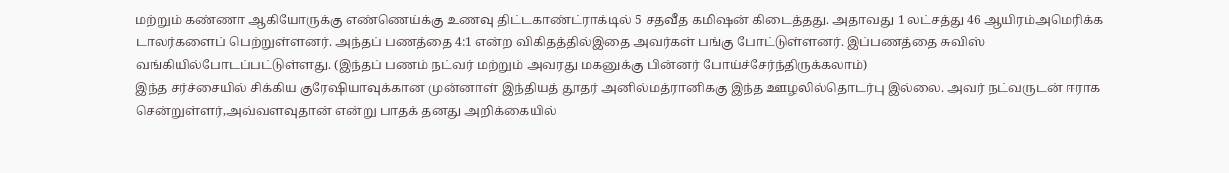மற்றும் கண்ணா ஆகியோருக்கு எண்ணெய்க்கு உணவு திட்டகாண்ட்ராக்டில் 5 சதவீத கமிஷன் கிடைத்தது. அதாவது 1 லட்சத்து 46 ஆயிரம்அமெரிக்க டாலர்களைப் பெற்றுள்ளனர். அந்தப் பணத்தை 4:1 என்ற விகிதத்தில்இதை அவர்கள் பங்கு போட்டுள்ளனர். இப்பணத்தை சுவிஸ் வங்கியில்போடப்பட்டுள்ளது. (இந்தப் பணம் நட்வர் மற்றும் அவரது மகனுக்கு பின்னர் போய்ச்சேர்ந்திருக்கலாம்)
இந்த சர்ச்சையில் சிக்கிய குரேஷியாவுக்கான முன்னாள் இந்தியத் தூதர் அனில்மத்ரானிககு இந்த ஊழலில்தொடர்பு இல்லை. அவர் நட்வருடன் ஈராக சென்றுள்ளர்,அவ்வளவுதான் என்று பாதக் தனது அறிக்கையில்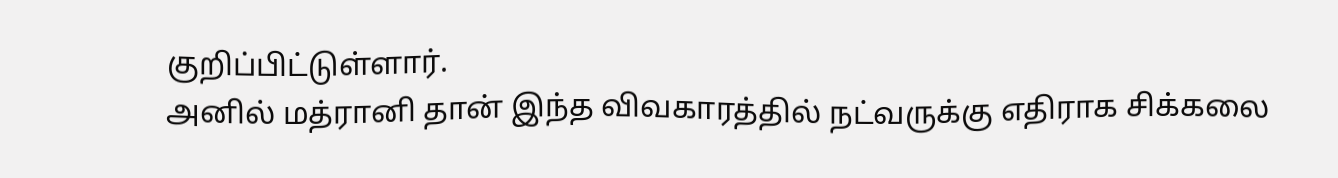குறிப்பிட்டுள்ளார்.
அனில் மத்ரானி தான் இந்த விவகாரத்தில் நட்வருக்கு எதிராக சிக்கலை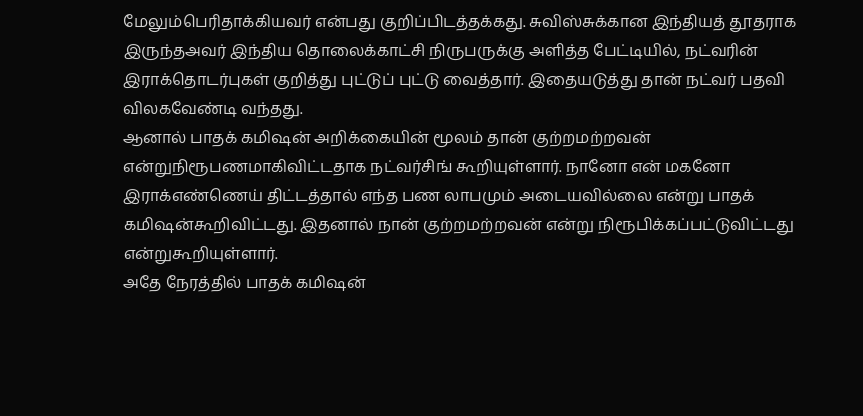மேலும்பெரிதாக்கியவர் என்பது குறிப்பிடத்தக்கது. சுவிஸ்சுக்கான இந்தியத் தூதராக இருந்தஅவர் இந்திய தொலைக்காட்சி நிருபருக்கு அளித்த பேட்டியில், நட்வரின் இராக்தொடர்புகள் குறித்து புட்டுப் புட்டு வைத்தார். இதையடுத்து தான் நட்வர் பதவி விலகவேண்டி வந்தது.
ஆனால் பாதக் கமிஷன் அறிக்கையின் மூலம் தான் குற்றமற்றவன் என்றுநிரூபணமாகிவிட்டதாக நட்வர்சிங் கூறியுள்ளார். நானோ என் மகனோ இராக்எண்ணெய் திட்டத்தால் எந்த பண லாபமும் அடையவில்லை என்று பாதக் கமிஷன்கூறிவிட்டது. இதனால் நான் குற்றமற்றவன் என்று நிரூபிக்கப்பட்டுவிட்டது என்றுகூறியுள்ளார்.
அதே நேரத்தில் பாதக் கமிஷன்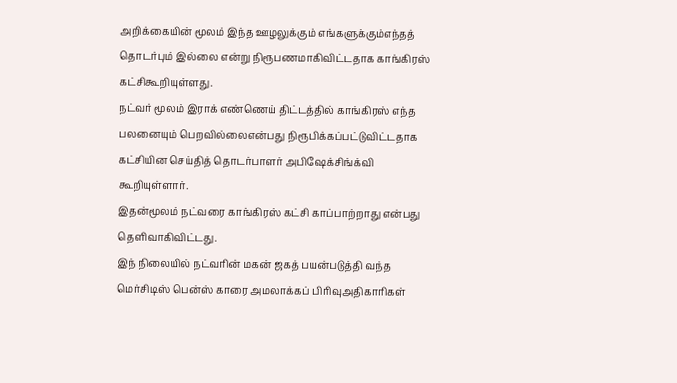அறிக்கையின் மூலம் இந்த ஊழலுக்கும் எங்களுக்கும்எந்தத் தொடர்பும் இல்லை என்று நிரூபணமாகிவிட்டதாக காங்கிரஸ் கட்சிகூறியுள்ளது.
நட்வர் மூலம் இராக் எண்ணெய் திட்டத்தில் காங்கிரஸ் எந்த பலனையும் பெறவில்லைஎன்பது நிரூபிக்கப்பட்டுவிட்டதாக கட்சியின செய்தித் தொடர்பாளர் அபிஷேக்சிங்க்வி கூறியுள்ளார்.
இதன்மூலம் நட்வரை காங்கிரஸ் கட்சி காப்பாற்றாது என்பது தெளிவாகிவிட்டது.
இந் நிலையில் நட்வரின் மகன் ஜகத் பயன்படுத்தி வந்த மெர்சிடிஸ் பென்ஸ் காரை அமலாக்கப் பிரிவுஅதிகாரிகள்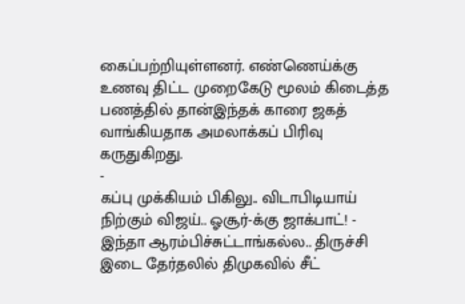கைப்பற்றியுள்ளனர். எண்ணெய்க்கு உணவு திட்ட முறைகேடு மூலம் கிடைத்த பணத்தில் தான்இந்தக் காரை ஜகத் வாங்கியதாக அமலாக்கப் பிரிவு கருதுகிறது.
-
கப்பு முக்கியம் பிகிலு.. விடாபிடியாய் நிற்கும் விஜய்.. ஓசூர்-க்கு ஜாக்பாட்! -
இந்தா ஆரம்பிச்சுட்டாங்கல்ல.. திருச்சி இடை தேர்தலில் திமுகவில் சீட்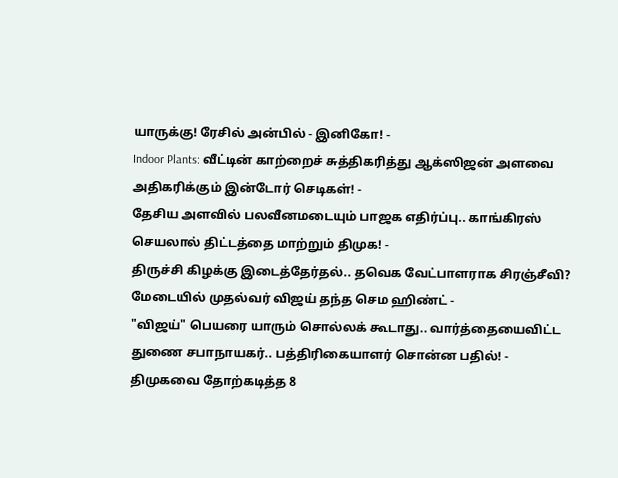யாருக்கு! ரேசில் அன்பில் - இனிகோ! -
Indoor Plants: வீட்டின் காற்றைச் சுத்திகரித்து ஆக்ஸிஜன் அளவை அதிகரிக்கும் இன்டோர் செடிகள்! -
தேசிய அளவில் பலவீனமடையும் பாஜக எதிர்ப்பு.. காங்கிரஸ் செயலால் திட்டத்தை மாற்றும் திமுக! -
திருச்சி கிழக்கு இடைத்தேர்தல்.. தவெக வேட்பாளராக சிரஞ்சீவி? மேடையில் முதல்வர் விஜய் தந்த செம ஹிண்ட் -
"விஜய்" பெயரை யாரும் சொல்லக் கூடாது.. வார்த்தையைவிட்ட துணை சபாநாயகர்.. பத்திரிகையாளர் சொன்ன பதில்! -
திமுகவை தோற்கடித்த 8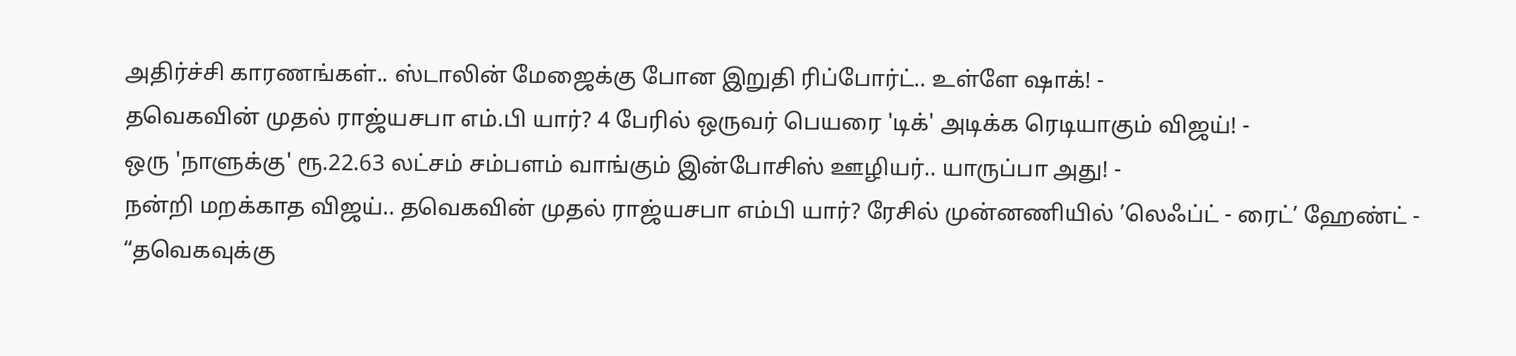அதிர்ச்சி காரணங்கள்.. ஸ்டாலின் மேஜைக்கு போன இறுதி ரிப்போர்ட்.. உள்ளே ஷாக்! -
தவெகவின் முதல் ராஜ்யசபா எம்.பி யார்? 4 பேரில் ஒருவர் பெயரை 'டிக்' அடிக்க ரெடியாகும் விஜய்! -
ஒரு 'நாளுக்கு' ரூ.22.63 லட்சம் சம்பளம் வாங்கும் இன்போசிஸ் ஊழியர்.. யாருப்பா அது! -
நன்றி மறக்காத விஜய்.. தவெகவின் முதல் ராஜ்யசபா எம்பி யார்? ரேசில் முன்னணியில் ’லெஃப்ட் - ரைட்’ ஹேண்ட் -
“தவெகவுக்கு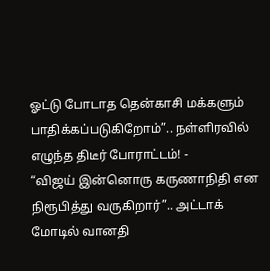ஓட்டு போடாத தென்காசி மக்களும் பாதிக்கப்படுகிறோம்”.. நள்ளிரவில் எழுந்த திடீர் போராட்டம்! -
“விஜய் இன்னொரு கருணாநிதி என நிரூபித்து வருகிறார்”.. அட்டாக் மோடில் வானதி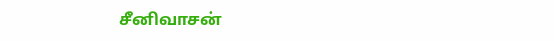சீனிவாசன்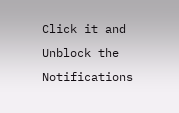Click it and Unblock the Notifications